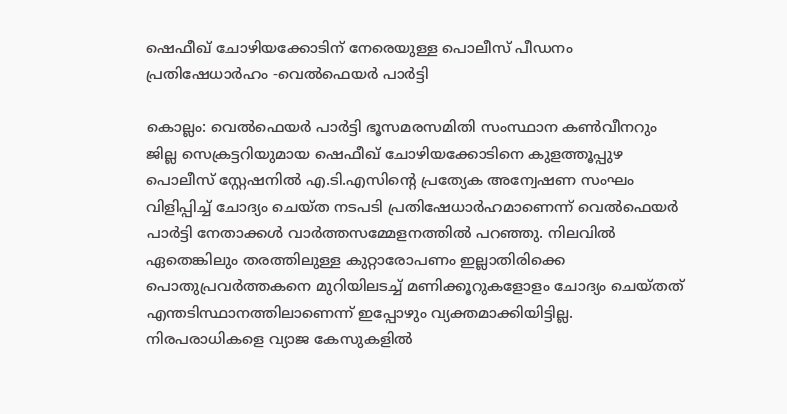ഷെഫീഖ് ചോഴിയക്കോടിന് നേരെയുള്ള പൊലീസ് പീഡനം പ്രതിഷേധാർഹം -വെൽഫെയർ പാർട്ടി

കൊല്ലം: വെൽഫെയർ പാർട്ടി ഭൂസമരസമിതി സംസ്ഥാന കൺവീനറും ജില്ല സെക്രട്ടറിയുമായ ഷെഫീഖ് ചോഴിയക്കോടിനെ കുളത്തൂപ്പുഴ പൊലീസ് സ്റ്റേഷനിൽ എ.ടി.എസിന്‍റെ പ്രത്യേക അന്വേഷണ സംഘം വിളിപ്പിച്ച് ചോദ്യം ചെയ്ത നടപടി പ്രതിഷേധാർഹമാണെന്ന് വെൽഫെയർ പാർട്ടി നേതാക്കൾ വാർത്തസമ്മേളനത്തിൽ പറഞ്ഞു. നിലവിൽ ഏതെങ്കിലും തരത്തിലുള്ള കുറ്റാരോപണം ഇല്ലാതിരിക്കെ പൊതുപ്രവർത്തകനെ മുറിയിലടച്ച് മണിക്കൂറുകളോളം ചോദ്യം ചെയ്തത് എന്തടിസ്ഥാനത്തിലാണെന്ന് ഇപ്പോഴും വ്യക്തമാക്കിയിട്ടില്ല. നിരപരാധികളെ വ്യാജ കേസുകളിൽ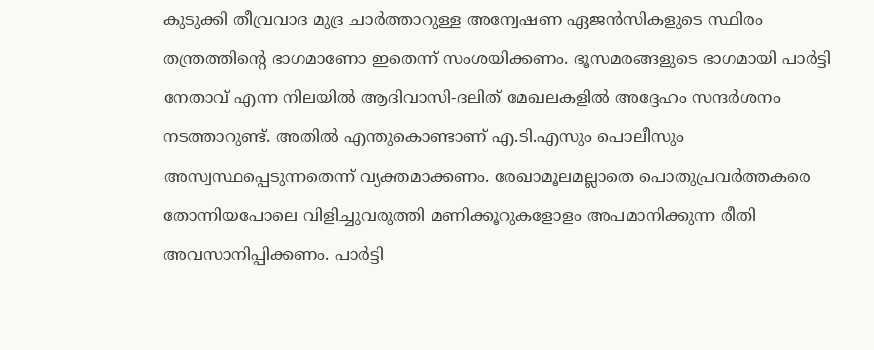കുടുക്കി തീവ്രവാദ മുദ്ര ചാർത്താറുള്ള അന്വേഷണ ഏജൻസികളുടെ സ്ഥിരം തന്ത്രത്തിന്‍റെ ഭാഗമാണോ ഇതെന്ന് സംശയിക്കണം. ഭൂസമരങ്ങളുടെ ഭാഗമായി പാർട്ടി നേതാവ് എന്ന നിലയിൽ ആദിവാസി-ദലിത് മേഖലകളിൽ അദ്ദേഹം സന്ദർശനം നടത്താറുണ്ട്. അതിൽ എന്തുകൊണ്ടാണ് എ.ടി.എസും പൊലീസും അസ്വസ്ഥപ്പെടുന്നതെന്ന് വ്യക്തമാക്കണം. രേഖാമൂലമല്ലാതെ പൊതുപ്രവർത്തകരെ തോന്നിയപോലെ വിളിച്ചുവരുത്തി മണിക്കൂറുകളോളം അപമാനിക്കുന്ന രീതി അവസാനിപ്പിക്കണം. പാർട്ടി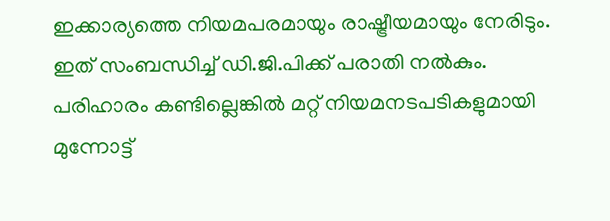ഇക്കാര്യത്തെ നിയമപരമായും രാഷ്ട്രീയമായും നേരിടും. ഇത് സംബന്ധിച്ച് ഡി.ജി.പിക്ക് പരാതി നൽകും. പരിഹാരം കണ്ടില്ലെങ്കിൽ മറ്റ് നിയമനടപടികളുമായി മുന്നോട്ട്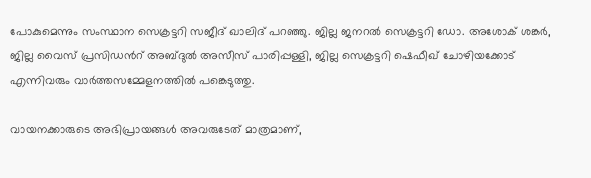പോകുമെന്നും സംസ്ഥാന സെക്രട്ടറി സജീദ് ഖാലിദ് പറഞ്ഞു. ജില്ല ജനറൽ സെക്രട്ടറി ഡോ. അശോക് ശങ്കർ, ജില്ല വൈസ് പ്രസിഡന്‍റ് അബ്ദുൽ അസീസ് പാരിപ്പള്ളി, ജില്ല സെക്രട്ടറി ഷെഫീഖ് ചോഴിയക്കോട് എന്നിവരും വാർത്തസമ്മേളനത്തിൽ പങ്കെടുത്തു.

വായനക്കാരുടെ അഭിപ്രായങ്ങള്‍ അവരുടേത് മാത്രമാണ്,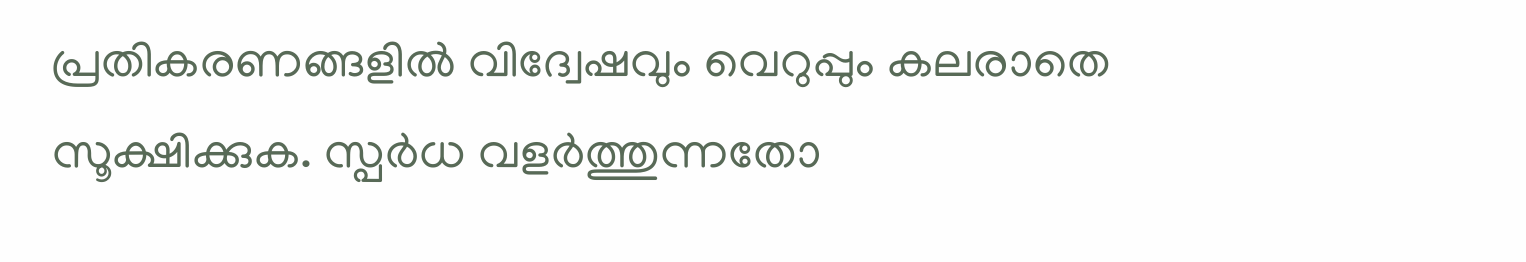പ്രതികരണങ്ങളിൽ വിദ്വേഷവും വെറുപ്പും കലരാതെ സൂക്ഷിക്കുക. സ്പർധ വളർത്തുന്നതോ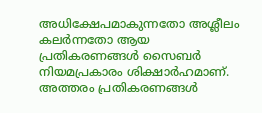അധിക്ഷേപമാകുന്നതോ അശ്ലീലം കലർന്നതോ ആയ പ്രതികരണങ്ങൾ സൈബർ നിയമപ്രകാരം ശിക്ഷാർഹമാണ്. അത്തരം പ്രതികരണങ്ങൾ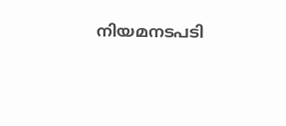നിയമനടപടി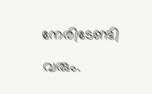നേരിടേണ്ടി വരും.